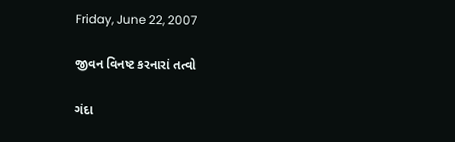Friday, June 22, 2007

જીવન વિનષ્ટ કરનારાં તત્વો

ગંદા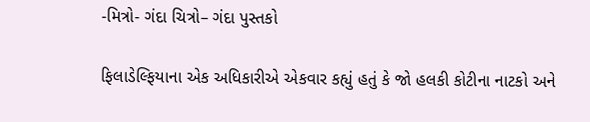-મિત્રો- ગંદા ચિત્રો– ગંદા પુસ્તકો

ફિલાડેલ્ફિયાના એક અધિકારીએ એકવાર કહ્યું હતું કે જો હલકી કોટીના નાટકો અને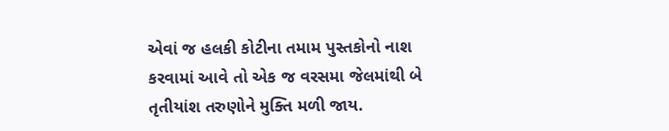એવાં જ હલકી કોટીના તમામ પુસ્તકોનો નાશ કરવામાં આવે તો એક જ વરસમા જેલમાંથી બે તૃતીયાંશ તરુણોને મુક્તિ મળી જાય.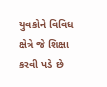યુવકોને વિવિધ ક્ષેત્રે જે શિક્ષા કરવી પડે છે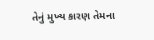તેનું મુખ્ય કારણ તેમના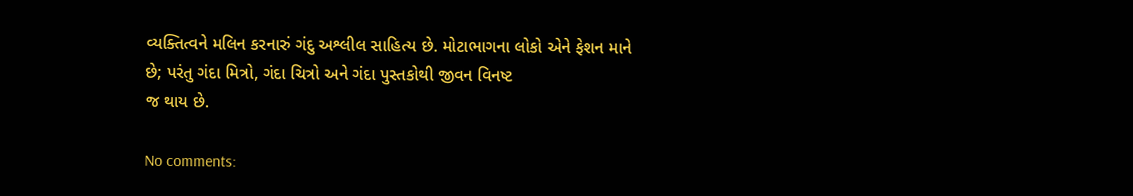વ્યક્તિત્વને મલિન કરનારું ગંદુ અશ્લીલ સાહિત્ય છે. મોટાભાગના લોકો એને ફેશન માને છે; પરંતુ ગંદા મિત્રો, ગંદા ચિત્રો અને ગંદા પુસ્તકોથી જીવન વિનષ્ટ
જ થાય છે.

No comments: